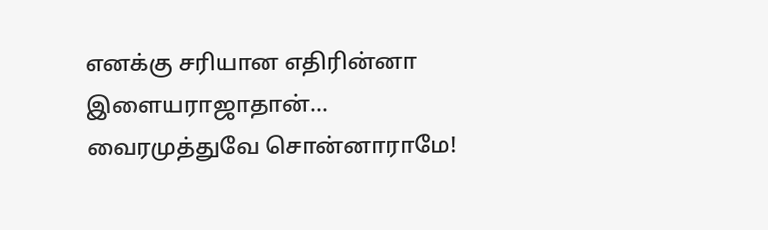எனக்கு சரியான எதிரின்னா இளையராஜாதான்… வைரமுத்துவே சொன்னாராமே!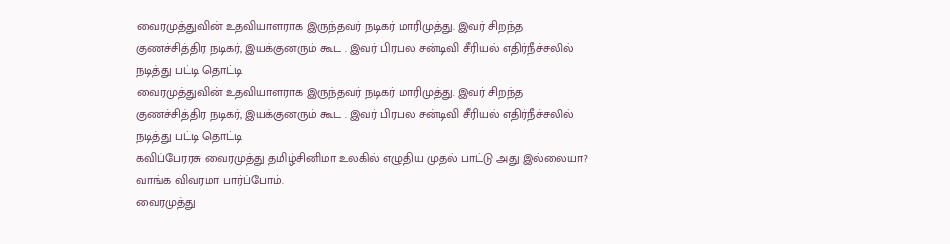வைரமுத்துவின் உதவியாளராக இருந்தவர் நடிகர் மாரிமுத்து. இவர் சிறந்த குணச்சித்திர நடிகர், இயக்குனரும் கூட . இவர் பிரபல சன்டிவி சீரியல் எதிர்நீச்சலில் நடித்து பட்டி தொட்டி
வைரமுத்துவின் உதவியாளராக இருந்தவர் நடிகர் மாரிமுத்து. இவர் சிறந்த குணச்சித்திர நடிகர், இயக்குனரும் கூட . இவர் பிரபல சன்டிவி சீரியல் எதிர்நீச்சலில் நடித்து பட்டி தொட்டி
கவிப்பேரரசு வைரமுத்து தமிழ்சினிமா உலகில் எழுதிய முதல் பாட்டு அது இல்லையா? வாங்க விவரமா பார்ப்போம்.
வைரமுத்து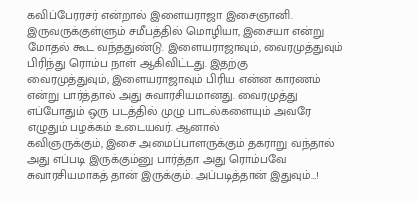கவிப்பேரரசர் என்றால் இளையராஜா இசைஞானி. இருவருக்குள்ளும் சமீபத்தில் மொழியா, இசையா என்று மோதல் கூட வந்ததுண்டு. இளையராஜாவும், வைரமுத்துவும் பிரிந்து ரொம்ப நாள் ஆகிவிட்டது. இதற்கு
வைரமுத்துவும், இளையராஜாவும் பிரிய என்ன காரணம் என்று பார்த்தால் அது சுவாரசியமானது. வைரமுத்து எப்போதும் ஒரு படத்தில் முழு பாடல்களையும் அவரே எழுதும் பழக்கம் உடையவர். ஆனால்
கவிஞருக்கும், இசை அமைப்பாளருக்கும் தகராறு வந்தால் அது எப்படி இருக்கும்னு பார்த்தா அது ரொம்பவே சுவாரசியமாகத் தான் இருக்கும். அப்படித்தான் இதுவும்…!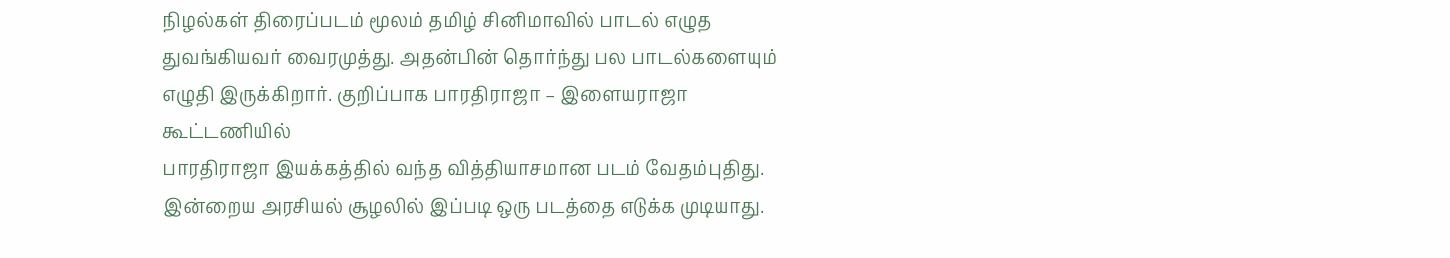நிழல்கள் திரைப்படம் மூலம் தமிழ் சினிமாவில் பாடல் எழுத துவங்கியவர் வைரமுத்து. அதன்பின் தொர்ந்து பல பாடல்களையும் எழுதி இருக்கிறார். குறிப்பாக பாரதிராஜா – இளையராஜா கூட்டணியில்
பாரதிராஜா இயக்கத்தில் வந்த வித்தியாசமான படம் வேதம்புதிது. இன்றைய அரசியல் சூழலில் இப்படி ஒரு படத்தை எடுக்க முடியாது.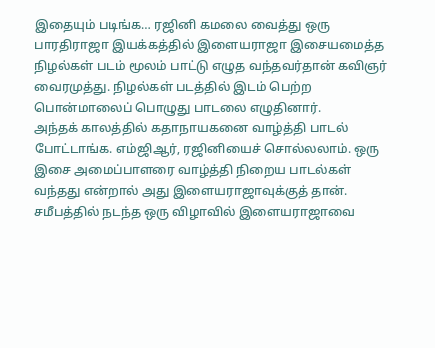இதையும் படிங்க… ரஜினி கமலை வைத்து ஒரு
பாரதிராஜா இயக்கத்தில் இளையராஜா இசையமைத்த நிழல்கள் படம் மூலம் பாட்டு எழுத வந்தவர்தான் கவிஞர் வைரமுத்து. நிழல்கள் படத்தில் இடம் பெற்ற பொன்மாலைப் பொழுது பாடலை எழுதினார்.
அந்தக் காலத்தில் கதாநாயகனை வாழ்த்தி பாடல் போட்டாங்க. எம்ஜிஆர், ரஜினியைச் சொல்லலாம். ஒரு இசை அமைப்பாளரை வாழ்த்தி நிறைய பாடல்கள் வந்தது என்றால் அது இளையராஜாவுக்குத் தான்.
சமீபத்தில் நடந்த ஒரு விழாவில் இளையராஜாவை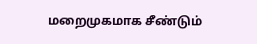மறைமுகமாக சீண்டும்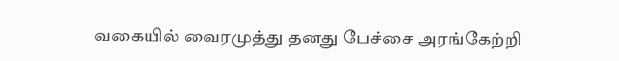வகையில் வைரமுத்து தனது பேச்சை அரங்கேற்றி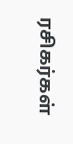ரசிகர்கள்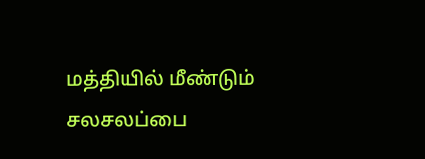மத்தியில் மீண்டும் சலசலப்பை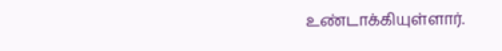உண்டாக்கியுள்ளார்.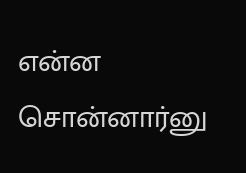என்ன சொன்னார்னு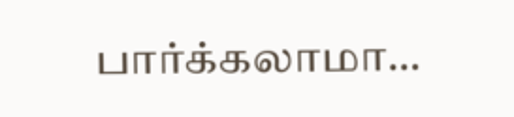பார்க்கலாமா…